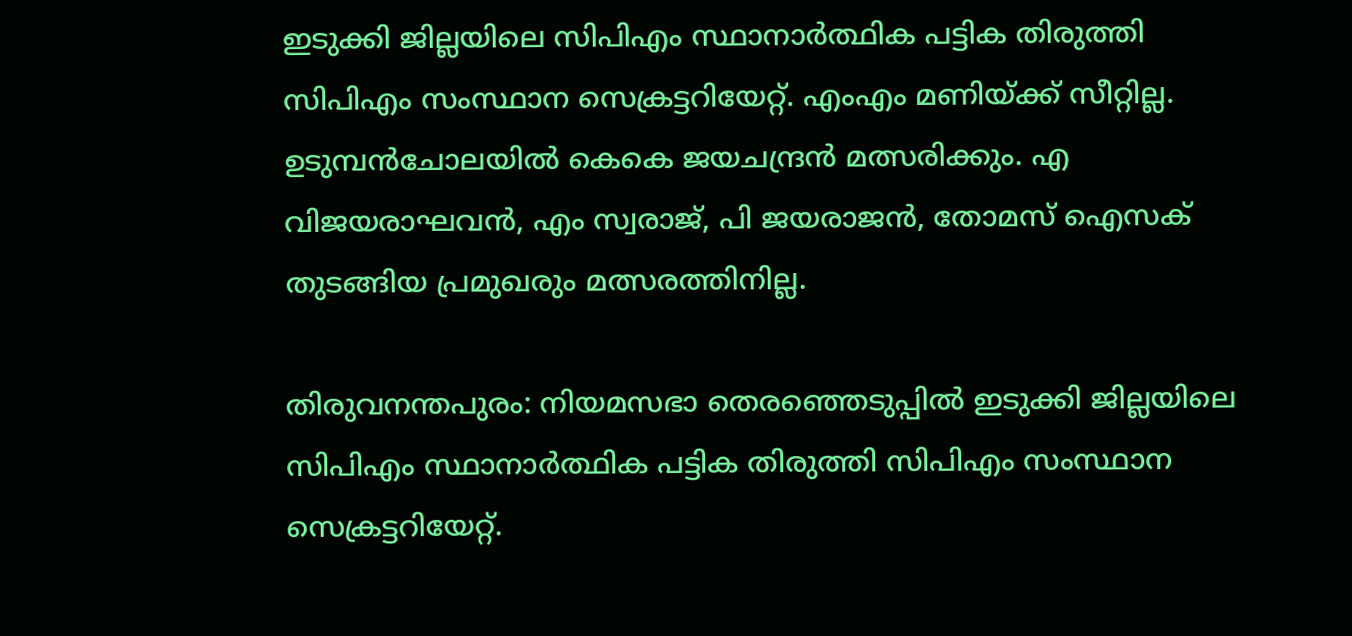ഇടുക്കി ജില്ലയിലെ സിപിഎം സ്ഥാനാര്‍ത്ഥിക പട്ടിക തിരുത്തി സിപിഎം സംസ്ഥാന സെക്രട്ടറിയേറ്റ്. എംഎം മണിയ്ക്ക് സീറ്റില്ല. ഉടുമ്പൻചോലയിൽ കെകെ ജയചന്ദ്രൻ മത്സരിക്കും. എ വിജയരാഘവൻ, എം സ്വരാജ്, പി ജയരാജൻ, തോമസ് ഐസക് തുടങ്ങിയ പ്രമുഖരും മത്സരത്തിനില്ല.

തിരുവനന്തപുരം: നിയമസഭാ തെരഞ്ഞെടുപ്പിൽ ഇടുക്കി ജില്ലയിലെ സിപിഎം സ്ഥാനാര്‍ത്ഥിക പട്ടിക തിരുത്തി സിപിഎം സംസ്ഥാന സെക്രട്ടറിയേറ്റ്.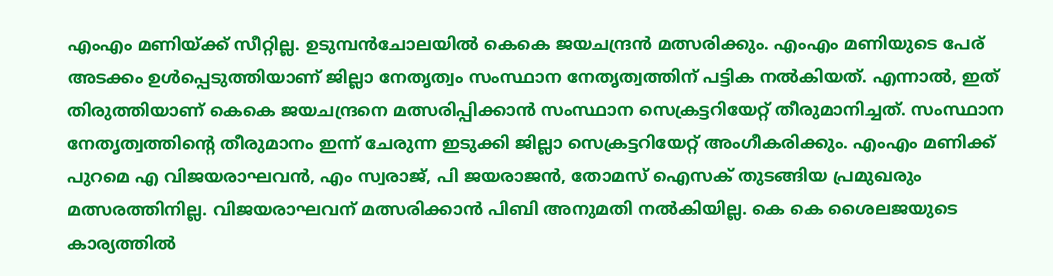എംഎം മണിയ്ക്ക് സീറ്റില്ല. ഉടുമ്പൻചോലയിൽ കെകെ ജയചന്ദ്രൻ മത്സരിക്കും. എംഎം മണിയുടെ പേര് അടക്കം ഉള്‍പ്പെടുത്തിയാണ് ജില്ലാ നേതൃത്വം സംസ്ഥാന നേതൃത്വത്തിന് പട്ടിക നൽകിയത്. എന്നാൽ, ഇത് തിരുത്തിയാണ് കെകെ ജയചന്ദ്രനെ മത്സരിപ്പിക്കാൻ സംസ്ഥാന സെക്രട്ടറിയേറ്റ് തീരുമാനിച്ചത്. സംസ്ഥാന നേതൃത്വത്തിന്‍റെ തീരുമാനം ഇന്ന് ചേരുന്ന ഇടുക്കി ജില്ലാ സെക്രട്ടറിയേറ്റ് അംഗീകരിക്കും. എംഎം മണിക്ക് പുറമെ എ വിജയരാഘവൻ, എം സ്വരാജ്, പി ജയരാജൻ, തോമസ് ഐസക് തുടങ്ങിയ പ്രമുഖരും മത്സരത്തിനില്ല. വിജയരാഘവന് മത്സരിക്കാൻ പിബി അനുമതി നൽകിയില്ല. കെ കെ ശൈലജയുടെ കാര്യത്തിൽ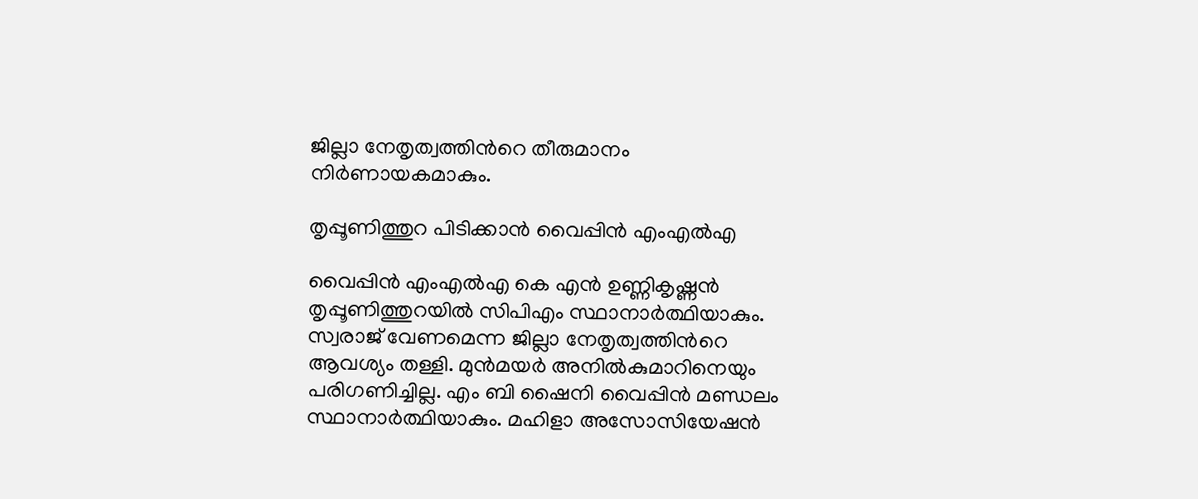ജില്ലാ നേതൃത്വത്തിന്‍റെ തീരുമാനം നിർണായകമാകും.

തൃപ്പൂണിത്തുറ പിടിക്കാൻ വൈപ്പിൻ എംഎൽഎ

വൈപ്പിൻ എംഎൽഎ കെ എൻ ഉണ്ണികൃഷ്ണൻ തൃപ്പൂണിത്തുറയിൽ സിപിഎം സ്ഥാനാർത്ഥിയാകും. സ്വരാജ് വേണമെന്ന ജില്ലാ നേതൃത്വത്തിന്‍റെ ആവശ്യം തള്ളി. മുൻമയർ അനിൽകുമാറിനെയും പരിഗണിച്ചില്ല. എം ബി ഷൈനി വൈപ്പിൻ മണ്ഡലം സ്ഥാനാർത്ഥിയാകും. മഹിളാ അസോസിയേഷൻ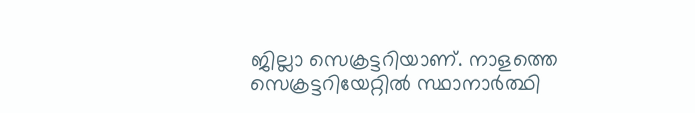ജില്ലാ സെക്രട്ടറിയാണ്. നാളത്തെ സെക്രട്ടറിയേറ്റിൽ സ്ഥാനാർത്ഥി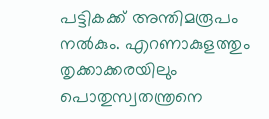പട്ടികക്ക് അന്തിമരൂപം നൽകും. എറണാകുളത്തും തൃക്കാക്കരയിലും പൊതുസ്വതന്ത്രനെ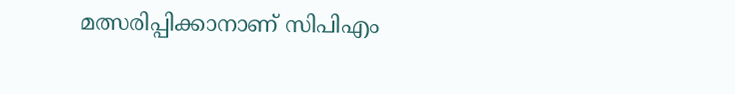മത്സരിപ്പിക്കാനാണ് സിപിഎം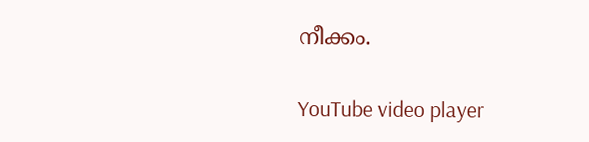നീക്കം.

YouTube video player